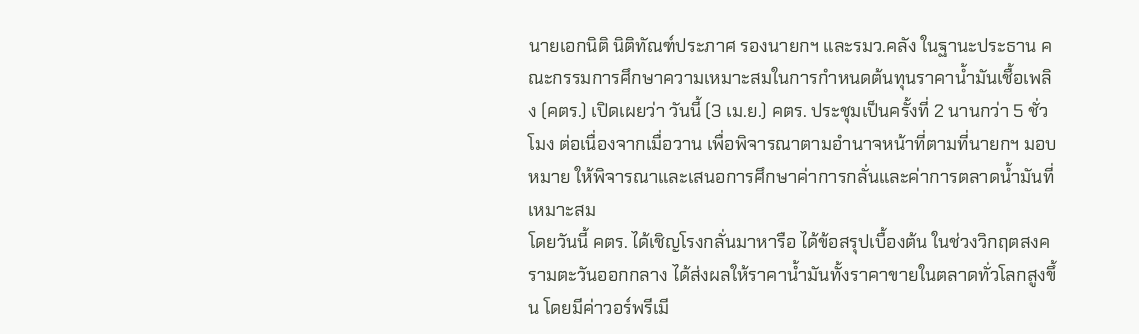นายเอกนิติ นิติทัณฑ์ประภาศ รองนายกฯ และรมว.คลัง ในฐานะประธาน คณะกรรมการศึกษาความเหมาะสมในการกำหนดต้นทุนราคาน้ำมันเชื้อเพลิง (คตร.) เปิดเผยว่า วันนี้ (3 เม.ย.) คตร. ประชุมเป็นครั้งที่ 2 นานกว่า 5 ชั่วโมง ต่อเนื่องจากเมื่อวาน เพื่อพิจารณาตามอำนาจหน้าที่ตามที่นายกฯ มอบหมาย ให้พิจารณาและเสนอการศึกษาค่าการกลั่นและค่าการตลาดน้ำมันที่เหมาะสม
โดยวันนี้ คตร. ได้เชิญโรงกลั่นมาหารือ ได้ข้อสรุปเบื้องต้น ในช่วงวิกฤตสงครามตะวันออกกลาง ได้ส่งผลให้ราคาน้ำมันทั้งราคาขายในตลาดทั่วโลกสูงขึ้น โดยมีค่าวอร์พรีเมี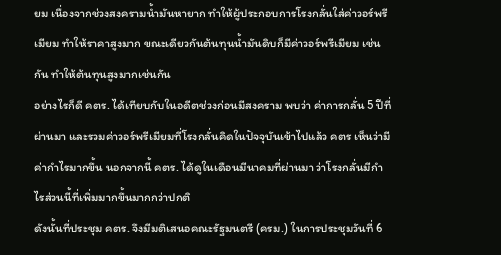ยม เนื่องจากช่วงสงครามน้ำมันหายาก ทำให้ผู้ประกอบการโรงกลั่นใส่ค่าวอร์พรีเมียม ทำให้ราคาสูงมาก ขณะเดียวกันต้นทุนน้ำมันดิบก็มีค่าวอร์พรีเมียม เช่นกัน ทำให้ต้นทุนสูงมากเช่นกัน
อย่างไรก็ดี คตร. ได้เทียบกับในอดีตช่วงก่อนมีสงคราม พบว่า ค่าการกลั่น 5 ปีที่ผ่านมา และรวมค่าวอร์พรีเมียมที่โรงกลั่นคิดในปัจจุบันเข้าไปแล้ว คตร เห็นว่ามีค่ากำไรมากขึ้น นอกจากนี้ คตร. ได้ดูในเดือนมีนาคมที่ผ่านมา ว่าโรงกลั่นมีกำไรส่วนนี้ที่เพิ่มมากขึ้นมากกว่าปกติ
ดังนั้นที่ประชุม คตร. จึงมีมติเสนอคณะรัฐมนตรี (ครม.) ในการประชุมวันที่ 6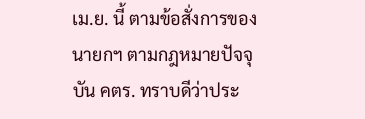เม.ย. นี้ ตามข้อสั่งการของนายกฯ ตามกฎหมายปัจจุบัน คตร. ทราบดีว่าประ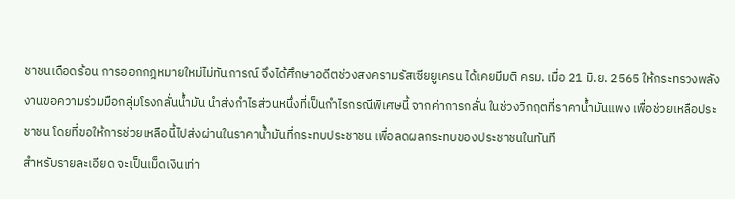ชาชนเดือดร้อน การออกกฎหมายใหม่ไม่ทันการณ์ จึงได้ศึกษาอดีตช่วงสงครามรัสเซียยูเครน ได้เคยมีมติ ครม. เมื่อ 21 มิ.ย. 2565 ให้กระทรวงพลังงานขอความร่วมมือกลุ่มโรงกลั่นน้ำมัน นำส่งกำไรส่วนหนึ่งที่เป็นกำไรกรณีพิเศษนี้ จากค่าการกลั่น ในช่วงวิกฤตที่ราคาน้ำมันแพง เพื่อช่วยเหลือประชาชน โดยที่ขอให้การช่วยเหลือนี้ไปส่งผ่านในราคาน้ำมันที่กระทบประชาชน เพื่อลดผลกระทบของประชาชนในทันที
สำหรับรายละเอียด จะเป็นเม็ดเงินเท่า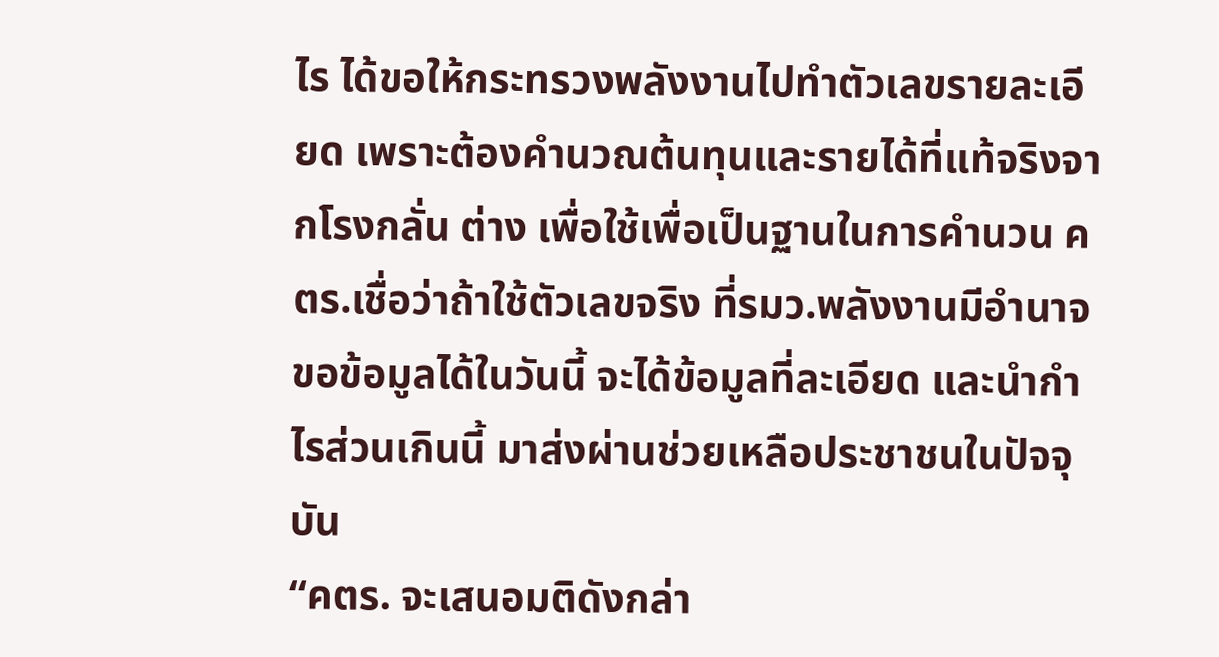ไร ได้ขอให้กระทรวงพลังงานไปทำตัวเลขรายละเอียด เพราะต้องคำนวณต้นทุนและรายได้ที่แท้จริงจากโรงกลั่น ต่าง เพื่อใช้เพื่อเป็นฐานในการคำนวน คตร.เชื่อว่าถ้าใช้ตัวเลขจริง ที่รมว.พลังงานมีอำนาจขอข้อมูลได้ในวันนี้ จะได้ข้อมูลที่ละเอียด และนำกำไรส่วนเกินนี้ มาส่งผ่านช่วยเหลือประชาชนในปัจจุบัน
“คตร. จะเสนอมติดังกล่า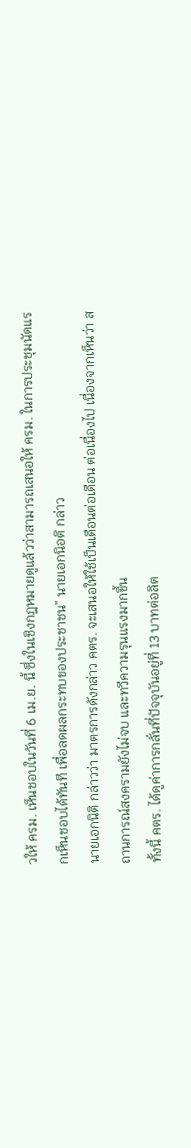วให้ ครม. เห็นชอบในวันที่ 6 เม.ย. นี้ ซึ่งในเชิงกฎหมายดูแล้วว่าสามารถเสนอให้ ครม. ในการประชุมนัดแรกเห็นชอบได้ทันที เพื่อลดผลกระทบของประชาชน” นายเอกนิอติ กล่าว
นายเอกนิติ กล่าวว่า มาตรการดังกล่าว คตร. จะเสนอให้ใช้เป็นเดือนต่อเดือน ต่อเนื่องไป เนื่องจากเห็นว่า สถานการณ์สงครามยังไม่จบ และทวีความรุนแรงมากขึ้น
ทั้งนี้ คตร. ได้ดูค่าการกลั่นที่ปัจจุบันอยู่ที่ 13 บาทต่อลิต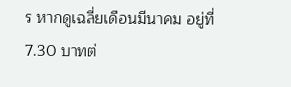ร หากดูเฉลี่ยเดือนมีนาคม อยู่ที่ 7.30 บาทต่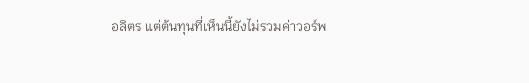อลิตร แต่ต้นทุนที่เห็นนี้ยังไม่รวมค่าวอร์พ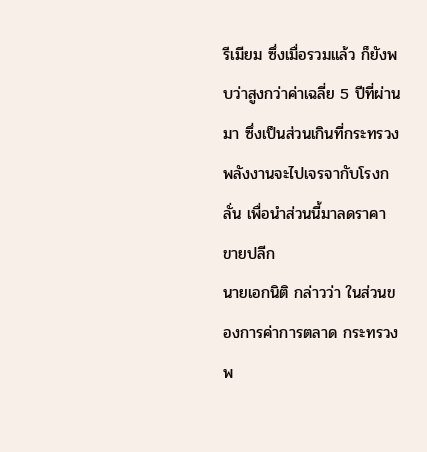รีเมียม ซึ่งเมื่อรวมแล้ว ก็ยังพบว่าสูงกว่าค่าเฉลี่ย 5 ปีที่ผ่านมา ซึ่งเป็นส่วนเกินที่กระทรวงพลังงานจะไปเจรจากับโรงกลั่น เพื่อนำส่วนนี้มาลดราคาขายปลีก
นายเอกนิติ กล่าวว่า ในส่วนของการค่าการตลาด กระทรวงพ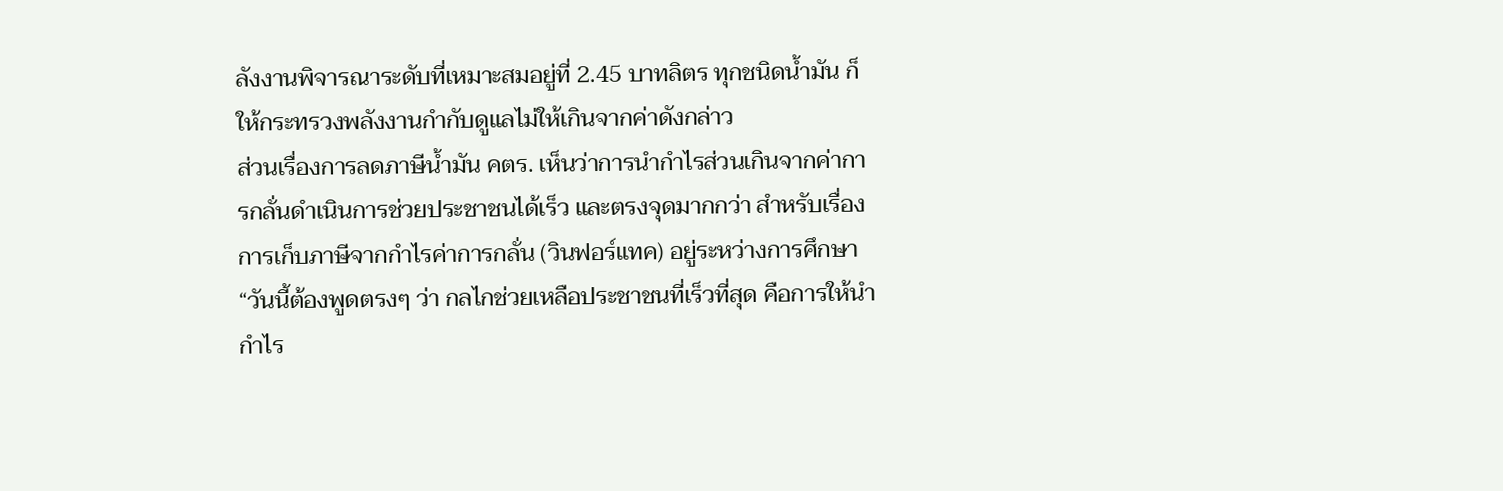ลังงานพิจารณาระดับที่เหมาะสมอยู่ที่ 2.45 บาทลิตร ทุกชนิดน้ำมัน ก็ให้กระทรวงพลังงานกำกับดูแลไม่ให้เกินจากค่าดังกล่าว
ส่วนเรื่องการลดภาษีน้ำมัน คตร. เห็นว่าการนำกำไรส่วนเกินจากค่าการกลั่นดำเนินการช่วยประชาชนได้เร็ว และตรงจุดมากกว่า สำหรับเรื่องการเก็บภาษีจากกำไรค่าการกลั่น (วินฟอร์แทค) อยู่ระหว่างการศึกษา
“วันนี้ต้องพูดตรงๆ ว่า กลไกช่วยเหลือประชาชนที่เร็วที่สุด คือการให้นำกำไร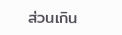ส่วนเกิน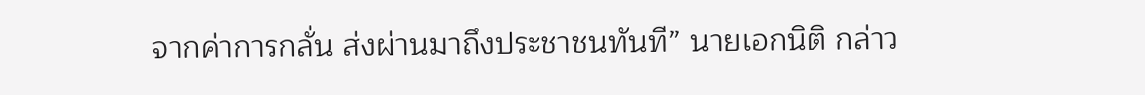จากค่าการกลั่น ส่งผ่านมาถึงประชาชนทันที” นายเอกนิติ กล่าว